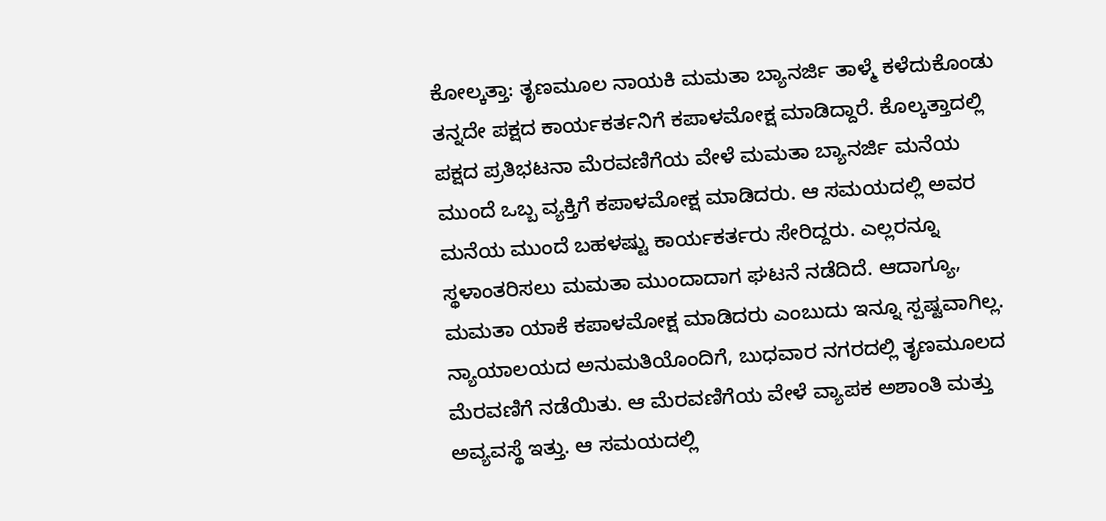ಕೋಲ್ಕತ್ತಾ: ತೃಣಮೂಲ ನಾಯಕಿ ಮಮತಾ ಬ್ಯಾನರ್ಜಿ ತಾಳ್ಮೆ ಕಳೆದುಕೊಂಡು ತನ್ನದೇ ಪಕ್ಷದ ಕಾರ್ಯಕರ್ತನಿಗೆ ಕಪಾಳಮೋಕ್ಷ ಮಾಡಿದ್ದಾರೆ. ಕೊಲ್ಕತ್ತಾದಲ್ಲಿ ಪಕ್ಷದ ಪ್ರತಿಭಟನಾ ಮೆರವಣಿಗೆಯ ವೇಳೆ ಮಮತಾ ಬ್ಯಾನರ್ಜಿ ಮನೆಯ ಮುಂದೆ ಒಬ್ಬ ವ್ಯಕ್ತಿಗೆ ಕಪಾಳಮೋಕ್ಷ ಮಾಡಿದರು. ಆ ಸಮಯದಲ್ಲಿ ಅವರ ಮನೆಯ ಮುಂದೆ ಬಹಳಷ್ಟು ಕಾರ್ಯಕರ್ತರು ಸೇರಿದ್ದರು. ಎಲ್ಲರನ್ನೂ ಸ್ಥಳಾಂತರಿಸಲು ಮಮತಾ ಮುಂದಾದಾಗ ಘಟನೆ ನಡೆದಿದೆ. ಆದಾಗ್ಯೂ, ಮಮತಾ ಯಾಕೆ ಕಪಾಳಮೋಕ್ಷ ಮಾಡಿದರು ಎಂಬುದು ಇನ್ನೂ ಸ್ಪಷ್ಟವಾಗಿಲ್ಲ.
ನ್ಯಾಯಾಲಯದ ಅನುಮತಿಯೊಂದಿಗೆ, ಬುಧವಾರ ನಗರದಲ್ಲಿ ತೃಣಮೂಲದ ಮೆರವಣಿಗೆ ನಡೆಯಿತು. ಆ ಮೆರವಣಿಗೆಯ ವೇಳೆ ವ್ಯಾಪಕ ಅಶಾಂತಿ ಮತ್ತು ಅವ್ಯವಸ್ಥೆ ಇತ್ತು. ಆ ಸಮಯದಲ್ಲಿ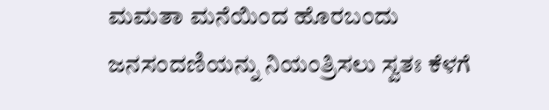ಮಮತಾ ಮನೆಯಿಂದ ಹೊರಬಂದು ಜನಸಂದಣಿಯನ್ನು ನಿಯಂತ್ರಿಸಲು ಸ್ವತಃ ಕೆಳಗೆ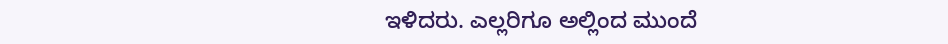ಇಳಿದರು. ಎಲ್ಲರಿಗೂ ಅಲ್ಲಿಂದ ಮುಂದೆ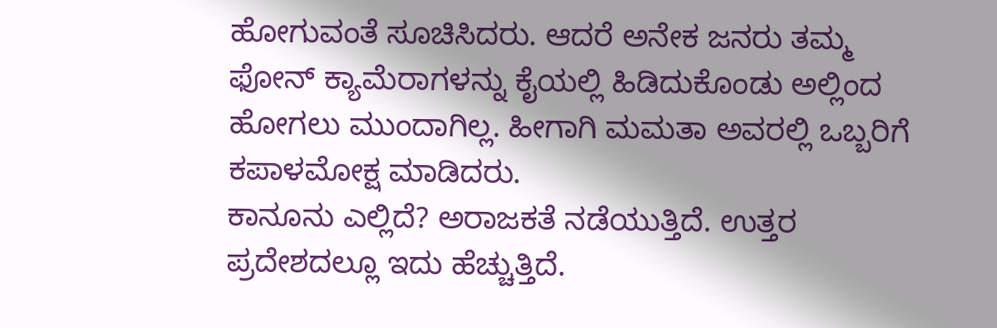ಹೋಗುವಂತೆ ಸೂಚಿಸಿದರು. ಆದರೆ ಅನೇಕ ಜನರು ತಮ್ಮ ಫೋನ್ ಕ್ಯಾಮೆರಾಗಳನ್ನು ಕೈಯಲ್ಲಿ ಹಿಡಿದುಕೊಂಡು ಅಲ್ಲಿಂದ ಹೋಗಲು ಮುಂದಾಗಿಲ್ಲ. ಹೀಗಾಗಿ ಮಮತಾ ಅವರಲ್ಲಿ ಒಬ್ಬರಿಗೆ ಕಪಾಳಮೋಕ್ಷ ಮಾಡಿದರು.
ಕಾನೂನು ಎಲ್ಲಿದೆ? ಅರಾಜಕತೆ ನಡೆಯುತ್ತಿದೆ. ಉತ್ತರ ಪ್ರದೇಶದಲ್ಲೂ ಇದು ಹೆಚ್ಚುತ್ತಿದೆ.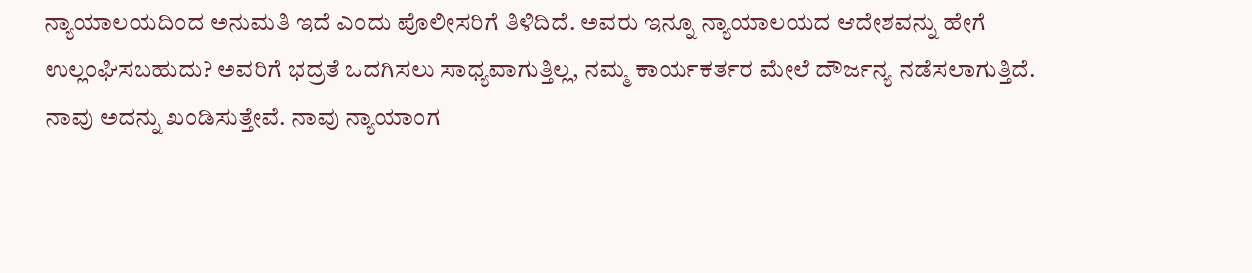ನ್ಯಾಯಾಲಯದಿಂದ ಅನುಮತಿ ಇದೆ ಎಂದು ಪೊಲೀಸರಿಗೆ ತಿಳಿದಿದೆ. ಅವರು ಇನ್ನೂ ನ್ಯಾಯಾಲಯದ ಆದೇಶವನ್ನು ಹೇಗೆ ಉಲ್ಲಂಘಿಸಬಹುದು? ಅವರಿಗೆ ಭದ್ರತೆ ಒದಗಿಸಲು ಸಾಧ್ಯವಾಗುತ್ತಿಲ್ಲ, ನಮ್ಮ ಕಾರ್ಯಕರ್ತರ ಮೇಲೆ ದೌರ್ಜನ್ಯ ನಡೆಸಲಾಗುತ್ತಿದೆ. ನಾವು ಅದನ್ನು ಖಂಡಿಸುತ್ತೇವೆ. ನಾವು ನ್ಯಾಯಾಂಗ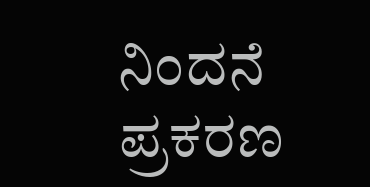ನಿಂದನೆ ಪ್ರಕರಣ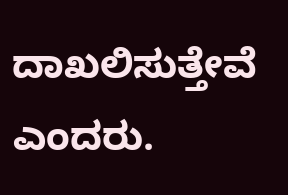ದಾಖಲಿಸುತ್ತೇವೆ ಎಂದರು.